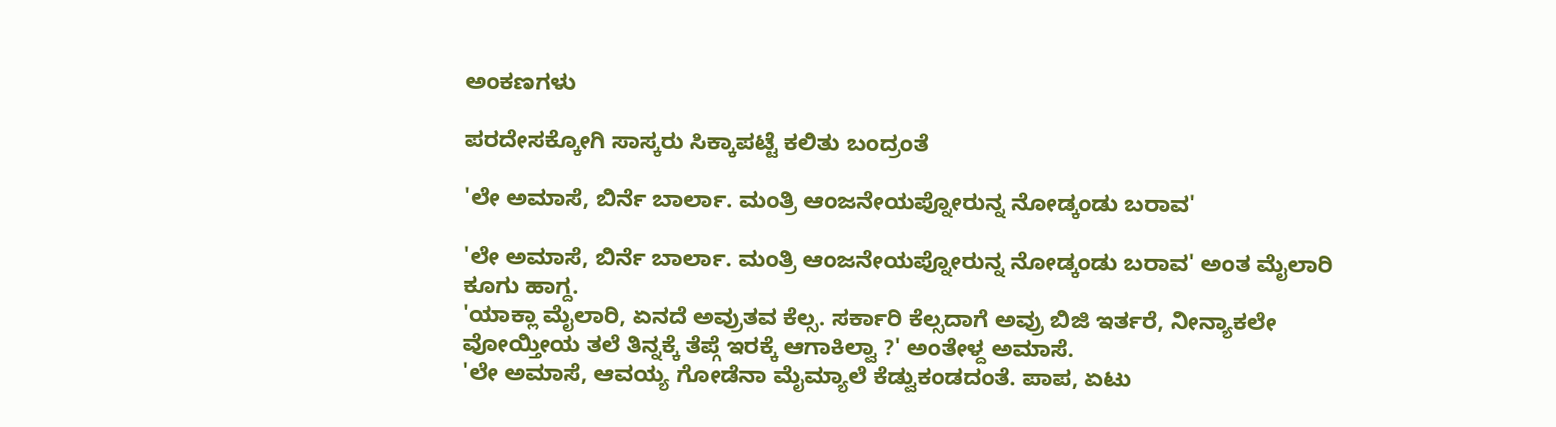ಅಂಕಣಗಳು

ಪರದೇಸಕ್ಕೋಗಿ ಸಾಸ್ಕರು ಸಿಕ್ಕಾಪಟ್ಟೆ ಕಲಿತು ಬಂದ್ರಂತೆ

'ಲೇ ಅಮಾಸೆ, ಬಿರ್ನೆ ಬಾರ್ಲಾ. ಮಂತ್ರಿ ಆಂಜನೇಯಪ್ನೋರುನ್ನ ನೋಡ್ಕಂಡು ಬರಾವ'

'ಲೇ ಅಮಾಸೆ, ಬಿರ್ನೆ ಬಾರ್ಲಾ. ಮಂತ್ರಿ ಆಂಜನೇಯಪ್ನೋರುನ್ನ ನೋಡ್ಕಂಡು ಬರಾವ' ಅಂತ ಮೈಲಾರಿ ಕೂಗು ಹಾಗ್ದ.
'ಯಾಕ್ಲಾ ಮೈಲಾರಿ, ಏನದೆ ಅವ್ರುತವ ಕೆಲ್ಸ. ಸರ್ಕಾರಿ ಕೆಲ್ಸದಾಗೆ ಅವ್ರು ಬಿಜಿ ಇರ್ತರೆ, ನೀನ್ಯಾಕಲೇ ವೋಯ್ತೀಯ ತಲೆ ತಿನ್ನಕ್ಕೆ ತೆಪ್ಗೆ ಇರಕ್ಕೆ ಆಗಾಕಿಲ್ವಾ ?' ಅಂತೇಳ್ದ ಅಮಾಸೆ.
'ಲೇ ಅಮಾಸೆ, ಆವಯ್ಯ ಗೋಡೆನಾ ಮೈಮ್ಯಾಲೆ ಕೆಡ್ವುಕಂಡದಂತೆ. ಪಾಪ, ಏಟು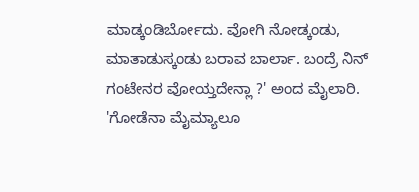ಮಾಡ್ಕಂಡಿರ್ಬೋದು. ವೋಗಿ ನೋಡ್ಕಂಡು, ಮಾತಾಡುಸ್ಕಂಡು ಬರಾವ ಬಾರ್ಲಾ. ಬಂದ್ರೆ ನಿನ್ ಗಂಟೇನರ ವೋಯ್ತದೇನ್ಲಾ ?' ಅಂದ ಮೈಲಾರಿ.
'ಗೋಡೆನಾ ಮೈಮ್ಯಾಲೂ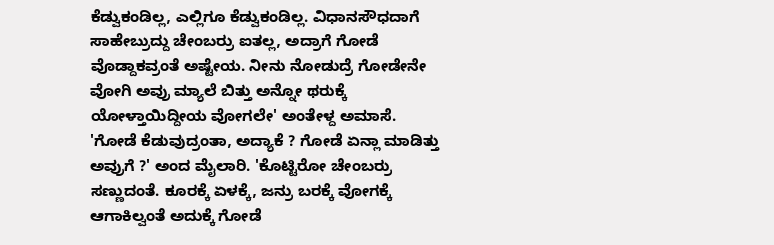ಕೆಡ್ವುಕಂಡಿಲ್ಲ, ಎಲ್ಲಿಗೂ ಕೆಡ್ವುಕಂಡಿಲ್ಲ. ವಿಧಾನಸೌಧದಾಗೆ ಸಾಹೇಬ್ರುದ್ದು ಚೇಂಬರ್ರು ಐತಲ್ಲ, ಅದ್ರಾಗೆ ಗೋಡೆ ವೊಡ್ದಾಕವ್ರಂತೆ ಅಷ್ಟೇಯ. ನೀನು ನೋಡುದ್ರೆ ಗೋಡೇನೇ ವೋಗಿ ಅವ್ರು ಮ್ಯಾಲೆ ಬಿತ್ತು ಅನ್ನೋ ಥರುಕ್ಕೆ ಯೋಳ್ತಾಯಿದ್ದೀಯ ವೋಗಲೇ' ಅಂತೇಳ್ದ ಅಮಾಸೆ.
'ಗೋಡೆ ಕೆಡುವುದ್ರಂತಾ, ಅದ್ಯಾಕೆ ? ಗೋಡೆ ಏನ್ಲಾ ಮಾಡಿತ್ತು ಅವ್ರುಗೆ ?' ಅಂದ ಮೈಲಾರಿ. 'ಕೊಟ್ಟಿರೋ ಚೇಂಬರ್ರು ಸಣ್ಣುದಂತೆ. ಕೂರಕ್ಕೆ ಏಳಕ್ಕೆ, ಜನ್ರು ಬರಕ್ಕೆ ವೋಗಕ್ಕೆ ಆಗಾಕಿಲ್ವಂತೆ ಅದುಕ್ಕೆ ಗೋಡೆ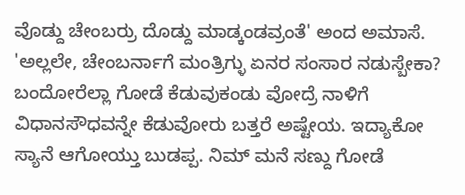ವೊಡ್ದು ಚೇಂಬರ್ರು ದೊಡ್ದು ಮಾಡ್ಕಂಡವ್ರಂತೆ' ಅಂದ ಅಮಾಸೆ.
'ಅಲ್ಲಲೇ, ಚೇಂಬರ್ನಾಗೆ ಮಂತ್ರಿಗ್ಳು ಏನರ ಸಂಸಾರ ನಡುಸ್ಬೇಕಾ? ಬಂದೋರೆಲ್ಲಾ ಗೋಡೆ ಕೆಡುವುಕಂಡು ವೋದ್ರೆ ನಾಳಿಗೆ ವಿಧಾನಸೌಧವನ್ನೇ ಕೆಡುವೋರು ಬತ್ತರೆ ಅಷ್ಟೇಯ. ಇದ್ಯಾಕೋ ಸ್ಯಾನೆ ಆಗೋಯ್ತು ಬುಡಪ್ಪ. ನಿಮ್ ಮನೆ ಸಣ್ದು ಗೋಡೆ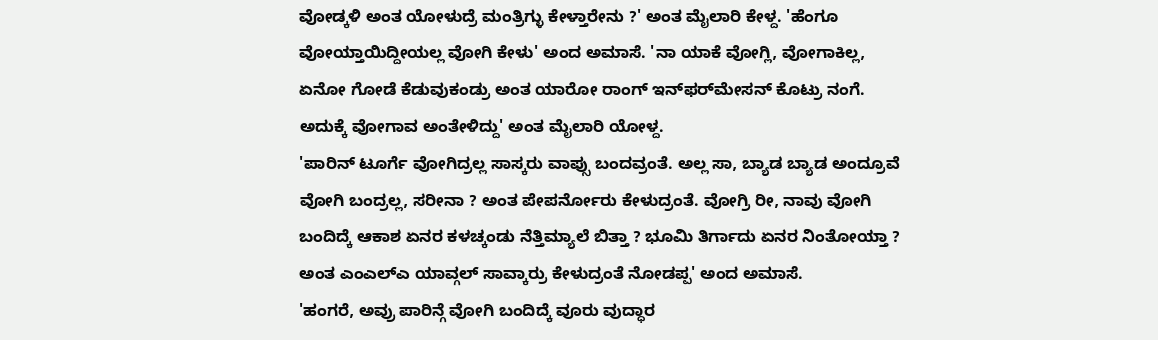ವೋಡ್ಕಳಿ ಅಂತ ಯೋಳುದ್ರೆ ಮಂತ್ರಿಗ್ಳು ಕೇಳ್ತಾರೇನು ?' ಅಂತ ಮೈಲಾರಿ ಕೇಳ್ದ. 'ಹೆಂಗೂ ವೋಯ್ತಾಯಿದ್ದೀಯಲ್ಲ ವೋಗಿ ಕೇಳು' ಅಂದ ಅಮಾಸೆ. 'ನಾ ಯಾಕೆ ವೋಗ್ಲಿ, ವೋಗಾಕಿಲ್ಲ, ಏನೋ ಗೋಡೆ ಕೆಡುವುಕಂಡ್ರು ಅಂತ ಯಾರೋ ರಾಂಗ್ ಇನ್‌ಫರ್‌ಮೇಸನ್ ಕೊಟ್ರು ನಂಗೆ. ಅದುಕ್ಕೆ ವೋಗಾವ ಅಂತೇಳಿದ್ದು' ಅಂತ ಮೈಲಾರಿ ಯೋಳ್ದ.
'ಪಾರಿನ್ ಟೂರ್ಗೆ ವೋಗಿದ್ರಲ್ಲ ಸಾಸ್ಕರು ವಾಪ್ಸು ಬಂದವ್ರಂತೆ. ಅಲ್ಲ ಸಾ, ಬ್ಯಾಡ ಬ್ಯಾಡ ಅಂದ್ರೂವೆ ವೋಗಿ ಬಂದ್ರಲ್ಲ, ಸರೀನಾ ? ಅಂತ ಪೇಪರ್ನೋರು ಕೇಳುದ್ರಂತೆ. ವೋಗ್ರಿ ರೀ, ನಾವು ವೋಗಿ ಬಂದಿದ್ಕೆ ಆಕಾಶ ಏನರ ಕಳಚ್ಕಂಡು ನೆತ್ತಿಮ್ಯಾಲೆ ಬಿತ್ತಾ ? ಭೂಮಿ ತಿರ್ಗಾದು ಏನರ ನಿಂತೋಯ್ತಾ ? ಅಂತ ಎಂಎಲ್‌ಎ ಯಾವ್ಗಲ್ ಸಾವ್ಕಾರ್ರು ಕೇಳುದ್ರಂತೆ ನೋಡಪ್ಪ' ಅಂದ ಅಮಾಸೆ.
'ಹಂಗರೆ, ಅವ್ರು ಪಾರಿನ್ಗೆ ವೋಗಿ ಬಂದಿದ್ಕೆ ವೂರು ವುದ್ಧಾರ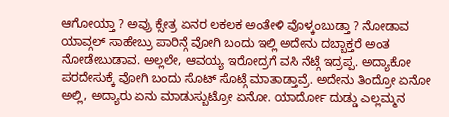ಆಗೋಯ್ತಾ ? ಅವ್ರು ಕ್ಸೇತ್ರ ಏನರ ಲಕಲಕ ಅಂತೇಳಿ ವೊಳ್ಕಂಬುಡ್ತಾ ? ನೋಡಾವ ಯಾವ್ಗಲ್ ಸಾಹೇಬ್ರು ಪಾರಿನ್ಗೆ ವೋಗಿ ಬಂದು ಇಲ್ಲಿ ಅದೇನು ದಬ್ಬಾಕ್ತರೆ ಅಂತ ನೋಡೇಬುಡಾವ. ಅಲ್ಲಲೇ, ಆವಯ್ಯ ಇರೋದ್ರಗೆ ವಸಿ ನೆಟ್ಗೆ ಇದ್ರಪ್ಪ. ಅದ್ಯಾಕೋ ಪರದೇಸುಕ್ಕೆ ವೋಗಿ ಬಂದು ಸೊಟ್ ಸೊಟ್ಗೆ ಮಾತಾಡ್ತಾವ್ರೆ. ಅದೇನು ತಿಂದ್ರೋ ಏನೋ ಅಲ್ಲಿ, ಅದ್ಯಾರು ಏನು ಮಾಡುಸ್ಬುಟ್ರೋ ಏನೋ. ಯಾರ್ದೋ ದುಡ್ಡು ಎಲ್ಲಮ್ಮನ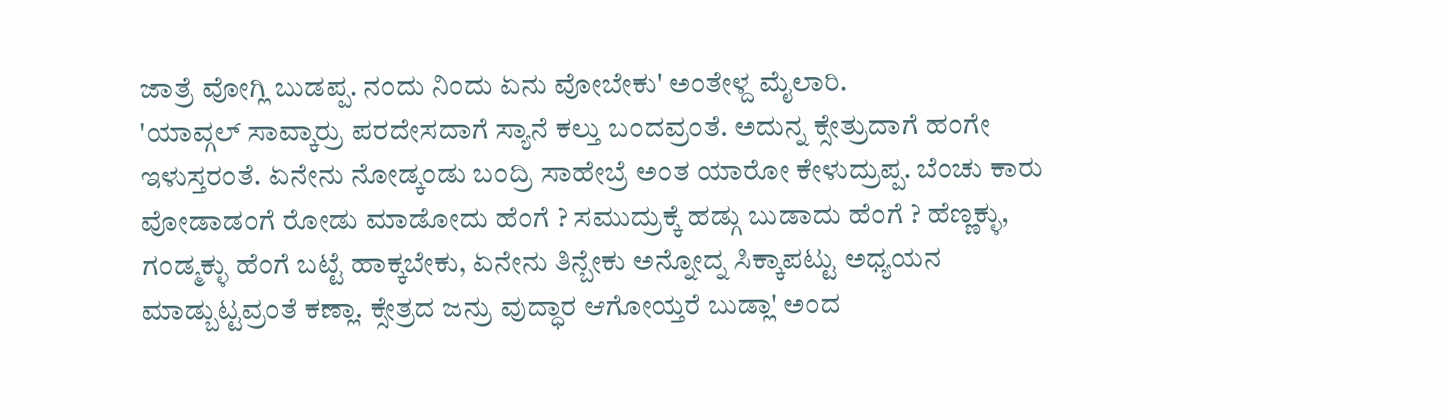ಜಾತ್ರೆ ವೋಗ್ಲಿ ಬುಡಪ್ಪ. ನಂದು ನಿಂದು ಏನು ವೋಬೇಕು' ಅಂತೇಳ್ದ ಮೈಲಾರಿ.
'ಯಾವ್ಗಲ್ ಸಾವ್ಕಾರ್ರು ಪರದೇಸದಾಗೆ ಸ್ಯಾನೆ ಕಲ್ತು ಬಂದವ್ರಂತೆ. ಅದುನ್ನ ಕ್ಸೇತ್ರುದಾಗೆ ಹಂಗೇ ಇಳುಸ್ತರಂತೆ. ಏನೇನು ನೋಡ್ಕಂಡು ಬಂದ್ರಿ ಸಾಹೇಬ್ರೆ ಅಂತ ಯಾರೋ ಕೇಳುದ್ರುಪ್ಪ. ಬೆಂಚು ಕಾರು ವೋಡಾಡಂಗೆ ರೋಡು ಮಾಡೋದು ಹೆಂಗೆ ? ಸಮುದ್ರುಕ್ಕೆ ಹಡ್ಗು ಬುಡಾದು ಹೆಂಗೆ ? ಹೆಣ್ಣಕ್ಳು, ಗಂಡ್ಮಕ್ಳು ಹೆಂಗೆ ಬಟ್ಟೆ ಹಾಕ್ಕಬೇಕು, ಏನೇನು ತಿನ್ಬೇಕು ಅನ್ನೋದ್ನ ಸಿಕ್ಕಾಪಟ್ಟು ಅಧ್ಯಯನ ಮಾಡ್ಬುಟ್ಟವ್ರಂತೆ ಕಣ್ಲಾ. ಕ್ಸೇತ್ರದ ಜನ್ರು ವುದ್ಧಾರ ಆಗೋಯ್ತರೆ ಬುಡ್ಲಾ' ಅಂದ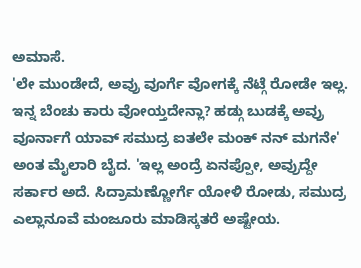ಅಮಾಸೆ.
'ಲೇ ಮುಂಡೇದೆ, ಅವ್ರು ವೂರ್ಗೆ ವೋಗಕ್ಕೆ ನೆಟ್ಗೆ ರೋಡೇ ಇಲ್ಲ. ಇನ್ನ ಬೆಂಚು ಕಾರು ವೋಯ್ತದೇನ್ಲಾ? ಹಡ್ಗು ಬುಡಕ್ಕೆ ಅವ್ರು ವೂರ್ನಾಗೆ ಯಾವ್ ಸಮುದ್ರ ಐತಲೇ ಮಂಕ್ ನನ್ ಮಗನೇ' ಅಂತ ಮೈಲಾರಿ ಬೈದ. 'ಇಲ್ಲ ಅಂದ್ರೆ ಏನಪ್ಪೋ, ಅವ್ರುದ್ದೇ ಸರ್ಕಾರ ಅದೆ. ಸಿದ್ರಾಮಣ್ಣೋರ್ಗೆ ಯೋಳಿ ರೋಡು, ಸಮುದ್ರ ಎಲ್ಲಾನೂವೆ ಮಂಜೂರು ಮಾಡಿಸ್ಕತರೆ ಅಷ್ಟೇಯ.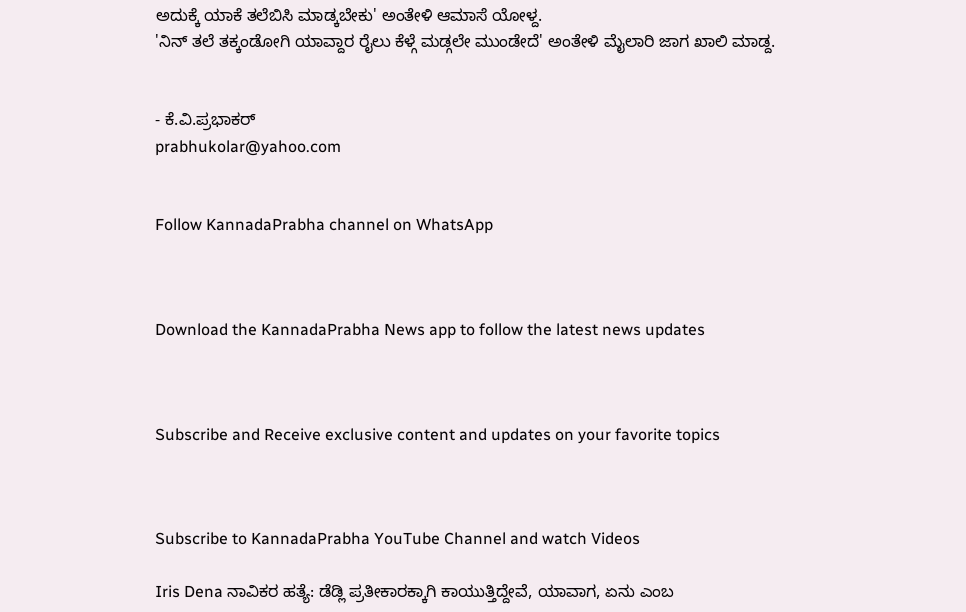ಅದುಕ್ಕೆ ಯಾಕೆ ತಲೆಬಿಸಿ ಮಾಡ್ಕಬೇಕು' ಅಂತೇಳಿ ಆಮಾಸೆ ಯೋಳ್ದ.
'ನಿನ್ ತಲೆ ತಕ್ಕಂಡೋಗಿ ಯಾವ್ದಾರ ರೈಲು ಕೆಳ್ಗೆ ಮಡ್ಗಲೇ ಮುಂಡೇದೆ' ಅಂತೇಳಿ ಮೈಲಾರಿ ಜಾಗ ಖಾಲಿ ಮಾಡ್ದ.


- ಕೆ.ವಿ.ಪ್ರಭಾಕರ್
prabhukolar@yahoo.com


Follow KannadaPrabha channel on WhatsApp



Download the KannadaPrabha News app to follow the latest news updates



Subscribe and Receive exclusive content and updates on your favorite topics



Subscribe to KannadaPrabha YouTube Channel and watch Videos

Iris Dena ನಾವಿಕರ ಹತ್ಯೆ: ಡೆಡ್ಲಿ ಪ್ರತೀಕಾರಕ್ಕಾಗಿ ಕಾಯುತ್ತಿದ್ದೇವೆ, ಯಾವಾಗ, ಏನು ಎಂಬ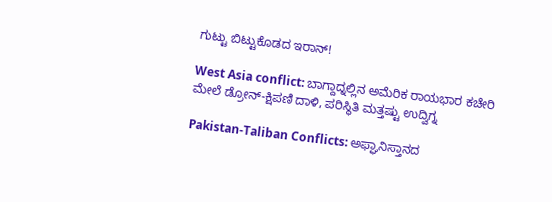ಗುಟ್ಟು ಬಿಟ್ಟುಕೊಡದ ಇರಾನ್!

West Asia conflict: ಬಾಗ್ದಾದ್ನಲ್ಲಿನ ಅಮೆರಿಕ ರಾಯಭಾರ ಕಚೇರಿ ಮೇಲೆ ಡ್ರೋನ್-ಕ್ಷಿಪಣಿ ದಾಳಿ, ಪರಿಸ್ಥಿತಿ ಮತ್ತಷ್ಟು ಉದ್ವಿಗ್ನ

Pakistan-Taliban Conflicts: ಅಫ್ಘಾನಿಸ್ತಾನದ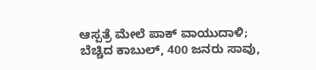ಆಸ್ಪತ್ರೆ ಮೇಲೆ ಪಾಕ್ ವಾಯುದಾಳಿ; ಬೆಚ್ಚಿದ ಕಾಬುಲ್, 400 ಜನರು ಸಾವು,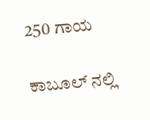250 ಗಾಯ

ಕಾಬೂಲ್ ನಲ್ಲಿ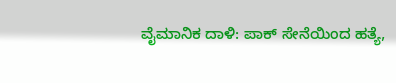ವೈಮಾನಿಕ ದಾಳಿ: ಪಾಕ್ ಸೇನೆಯಿಂದ ಹತ್ಯೆ,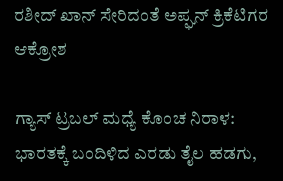ರಶೀದ್ ಖಾನ್ ಸೇರಿದಂತೆ ಅಪ್ಘನ್ ಕ್ರಿಕೆಟಿಗರ ಆಕ್ರೋಶ

ಗ್ಯಾಸ್ ಟ್ರಬಲ್ ಮಧ್ಯೆ ಕೊಂಚ ನಿರಾಳ: ಭಾರತಕ್ಕೆ ಬಂದಿಳಿದ ಎರಡು ತೈಲ ಹಡಗು,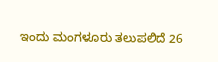ಇಂದು ಮಂಗಳೂರು ತಲುಪಲಿದೆ 26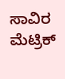ಸಾವಿರ ಮೆಟ್ರಿಕ್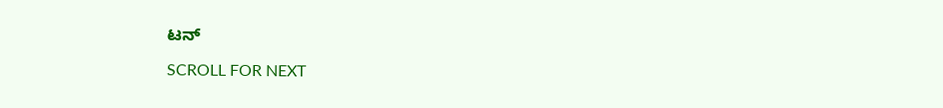ಟನ್

SCROLL FOR NEXT